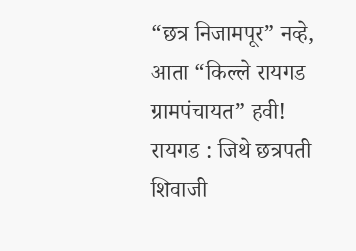“छत्र निजामपूर” नव्हे, आता “किल्ले रायगड ग्रामपंचायत” हवी!
रायगड : जिथे छत्रपती शिवाजी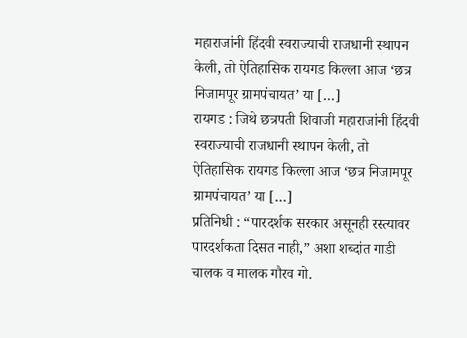महाराजांनी हिंदवी स्वराज्याची राजधानी स्थापन केली, तो ऐतिहासिक रायगड किल्ला आज ‘छत्र निजामपूर ग्रामपंचायत’ या […]
रायगड : जिथे छत्रपती शिवाजी महाराजांनी हिंदवी स्वराज्याची राजधानी स्थापन केली, तो ऐतिहासिक रायगड किल्ला आज ‘छत्र निजामपूर ग्रामपंचायत’ या […]
प्रतिनिधी : “पारदर्शक सरकार असूनही रस्त्यावर पारदर्शकता दिसत नाही,” अशा शब्दांत गाडी चालक व मालक गौरव गो.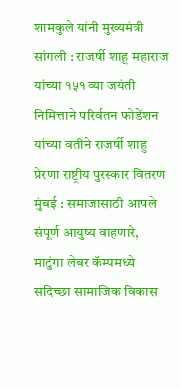शामकुले यांनी मुख्यमंत्री
सांगली : राजर्षी शाहू महाराज यांच्या १५१ व्या जयंती निमित्ताने परिर्वतन फोडेंशन यांच्या वतीने राजर्षी शाहु प्रेरणा राष्ट्रीय पुरस्कार वितरण
मुंबई : समाजासाठी आपले संपूर्ण आयुष्य वाहणारे, माटुंगा लेबर कॅम्पमध्ये सदिच्छा सामाजिक विकास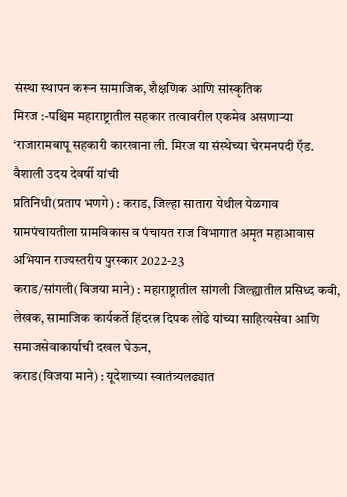संस्था स्थापन करून सामाजिक, शैक्षणिक आणि सांस्कृतिक
मिरज :-पश्चिम महाराष्ट्रातील सहकार तत्वावरील एकमेव असणाऱ्या ‘राजारामबापू सहकारी कारखाना ली. मिरज या संस्थेच्या चेरमनपदी ऍड. वैशाली उदय देवर्षी यांची
प्रतिनिधी(प्रताप भणगे) : कराड, जिल्हा सातारा येथील येळगाव ग्रामपंचायतीला ग्रामविकास व पंचायत राज विभागात अमृत महाआवास अभियान राज्यस्तरीय पुरस्कार 2022-23
कराड/सांगली(विजया माने) : महाराष्ट्रातील सांगली जिल्ह्यातील प्रसिध्द कवी, लेखक, सामाजिक कार्यकर्ते हिंदरत्न दिपक लोंढे यांच्या साहित्यसेवा आणि समाजसेवाकार्याची दखल घेऊन,
कराड(विजया माने) : यूदेशाच्या स्वातंत्र्यलढ्यात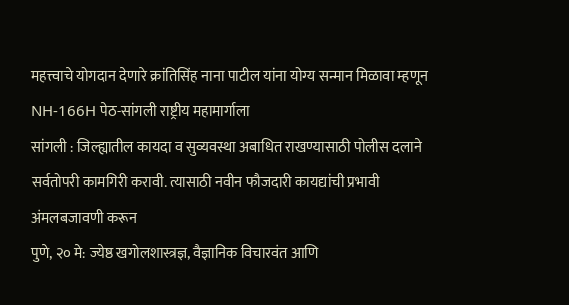महत्त्वाचे योगदान देणारे क्रांतिसिंह नाना पाटील यांना योग्य सन्मान मिळावा म्हणून NH-166H पेठ-सांगली राष्ट्रीय महामार्गाला
सांगली : जिल्ह्यातील कायदा व सुव्यवस्था अबाधित राखण्यासाठी पोलीस दलाने सर्वतोपरी कामगिरी करावी. त्यासाठी नवीन फौजदारी कायद्यांची प्रभावी अंमलबजावणी करून
पुणे, २० मे: ज्येष्ठ खगोलशास्त्रज्ञ, वैज्ञानिक विचारवंत आणि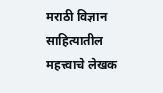मराठी विज्ञान साहित्यातील महत्त्वाचे लेखक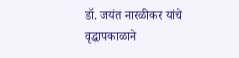डॉ. जयंत नारळीकर यांचे वृद्धापकाळाने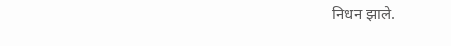निधन झाले.